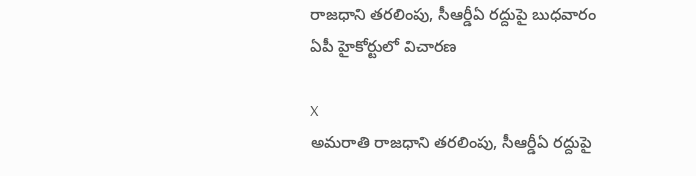రాజధాని తరలింపు, సీఆర్డీఏ రద్దుపై బుధవారం ఏపీ హైకోర్టులో విచారణ

X
అమరాతి రాజధాని తరలింపు, సీఆర్డీఏ రద్దుపై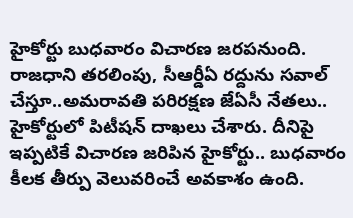హైకోర్టు బుధవారం విచారణ జరపనుంది. రాజధాని తరలింపు, సీఆర్డీఏ రద్దును సవాల్ చేస్తూ..అమరావతి పరిరక్షణ జేఏసీ నేతలు.. హైకోర్టులో పిటీషన్ దాఖలు చేశారు. దీనిపై ఇప్పటికే విచారణ జరిపిన హైకోర్టు.. బుధవారం కీలక తీర్పు వెలువరించే అవకాశం ఉంది.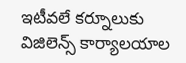ఇటీవలే కర్నూలుకు విజిలెన్స్ కార్యాలయాల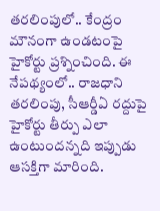తరలింపులో.. కేంద్రం మౌనంగా ఉండటంపై హైకోర్టు ప్రశ్నించింది. ఈ నేపథ్యంలో.. రాజధాని తరలింపు, సీఆర్డీఏ రద్దుపై హైకోర్టు తీర్పు ఎలా ఉంటుందన్నది ఇప్పుడు ఆసక్తిగా మారింది.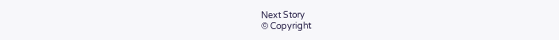Next Story
© Copyright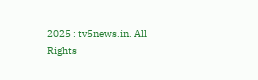2025 : tv5news.in. All Rights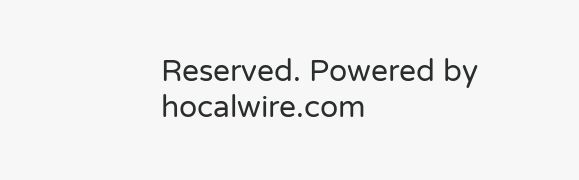Reserved. Powered by hocalwire.com